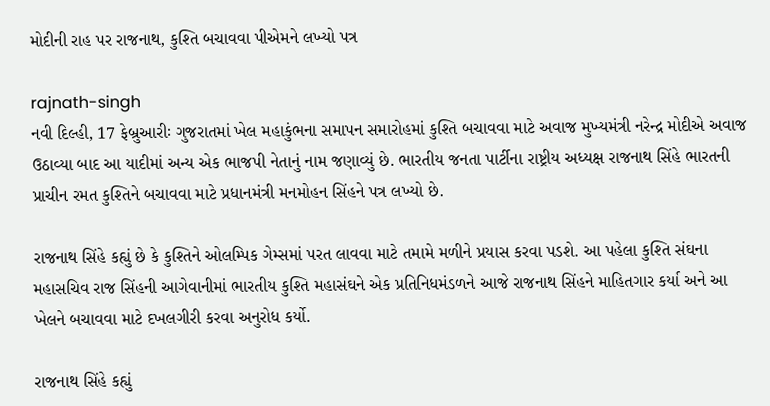મોદીની રાહ પર રાજનાથ, કુશ્તિ બચાવવા પીએમને લખ્યો પત્ર

rajnath-singh
નવી દિલ્હી, 17 ફેબ્રુઆરીઃ ગુજરાતમાં ખેલ મહાકુંભના સમાપન સમારોહમાં કુશ્તિ બચાવવા માટે અવાજ મુખ્યમંત્રી નરેન્દ્ર મોદીએ અવાજ ઉઠાવ્યા બાદ આ યાદીમાં અન્ય એક ભાજપી નેતાનું નામ જણાવ્યું છે. ભારતીય જનતા પાર્ટીના રાષ્ટ્રીય અધ્યક્ષ રાજનાથ સિંહે ભારતની પ્રાચીન રમત કુશ્તિને બચાવવા માટે પ્રધાનમંત્રી મનમોહન સિંહને પત્ર લખ્યો છે.

રાજનાથ સિંહે કહ્યું છે કે કુશ્તિને ઓલમ્પિક ગેમ્સમાં પરત લાવવા માટે તમામે મળીને પ્રયાસ કરવા પડશે. આ પહેલા કુશ્તિ સંઘના મહાસચિવ રાજ સિંહની આગેવાનીમાં ભારતીય કુશ્તિ મહાસંઘને એક પ્રતિનિધમંડળને આજે રાજનાથ સિંહને માહિતગાર કર્યા અને આ ખેલને બચાવવા માટે દખલગીરી કરવા અનુરોધ કર્યો.

રાજનાથ સિંહે કહ્યું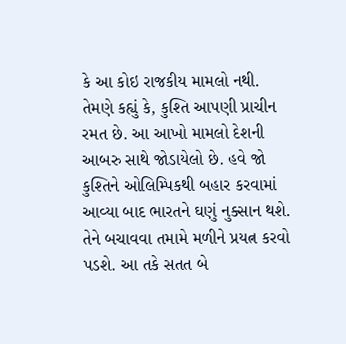કે આ કોઇ રાજકીય મામલો નથી. તેમણે કહ્યું કે, કુશ્તિ આપણી પ્રાચીન રમત છે. આ આખો મામલો દેશની આબરુ સાથે જોડાયેલો છે. હવે જો કુશ્તિને ઓલિમ્પિકથી બહાર કરવામાં આવ્યા બાદ ભારતને ઘણું નુક્સાન થશે. તેને બચાવવા તમામે મળીને પ્રયત્ન કરવો પડશે. આ તકે સતત બે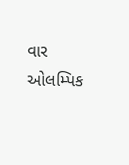વાર ઓલમ્પિક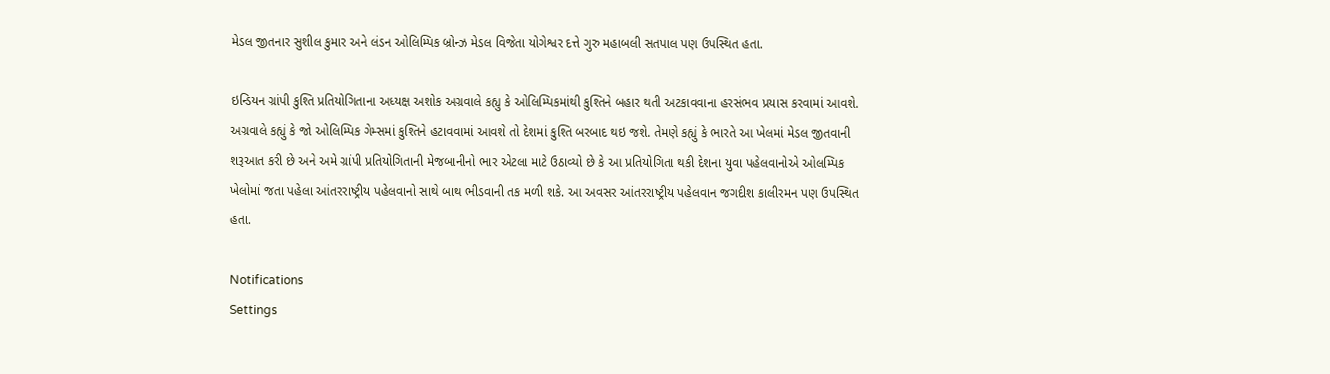મેડલ જીતનાર સુશીલ કુમાર અને લંડન ઓલિમ્પિક બ્રોન્ઝ મેડલ વિજેતા યોગેશ્વર દત્તે ગુરુ મહાબલી સતપાલ પણ ઉપસ્થિત હતા.

ઇન્ડિયન ગ્રાંપી કુશ્તિ પ્રતિયોગિતાના અધ્યક્ષ અશોક અગ્રવાલે કહ્યુ કે ઓલિમ્પિકમાંથી કુશ્તિને બહાર થતી અટકાવવાના હરસંભવ પ્રયાસ કરવામાં આવશે. અગ્રવાલે કહ્યું કે જો ઓલિમ્પિક ગેમ્સમાં કુશ્તિને હટાવવામાં આવશે તો દેશમાં કુશ્તિ બરબાદ થઇ જશે. તેમણે કહ્યું કે ભારતે આ ખેલમાં મેડલ જીતવાની શરૂઆત કરી છે અને અમે ગ્રાંપી પ્રતિયોગિતાની મેજબાનીનો ભાર એટલા માટે ઉઠાવ્યો છે કે આ પ્રતિયોગિતા થકી દેશના યુવા પહેલવાનોએ ઓલમ્પિક ખેલોમાં જતા પહેલા આંતરરાષ્ટ્રીય પહેલવાનો સાથે બાથ ભીડવાની તક મળી શકે. આ અવસર આંતરરાષ્ટ્રીય પહેલવાન જગદીશ કાલીરમન પણ ઉપસ્થિત હતા.

Notifications
Settings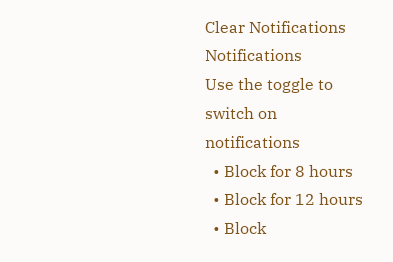Clear Notifications
Notifications
Use the toggle to switch on notifications
  • Block for 8 hours
  • Block for 12 hours
  • Block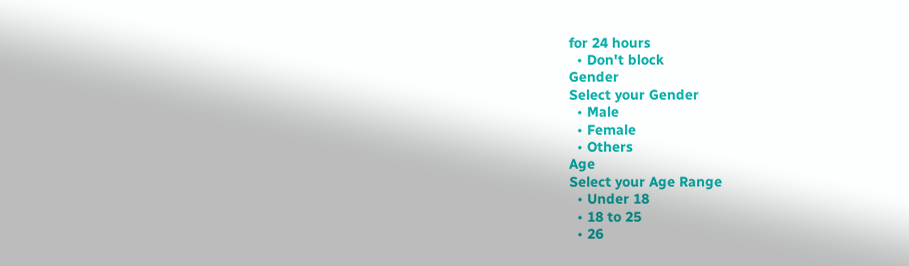for 24 hours
  • Don't block
Gender
Select your Gender
  • Male
  • Female
  • Others
Age
Select your Age Range
  • Under 18
  • 18 to 25
  • 26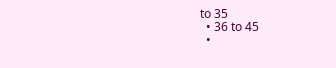to 35
  • 36 to 45
  •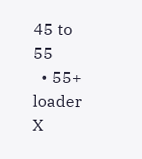45 to 55
  • 55+
loader
X